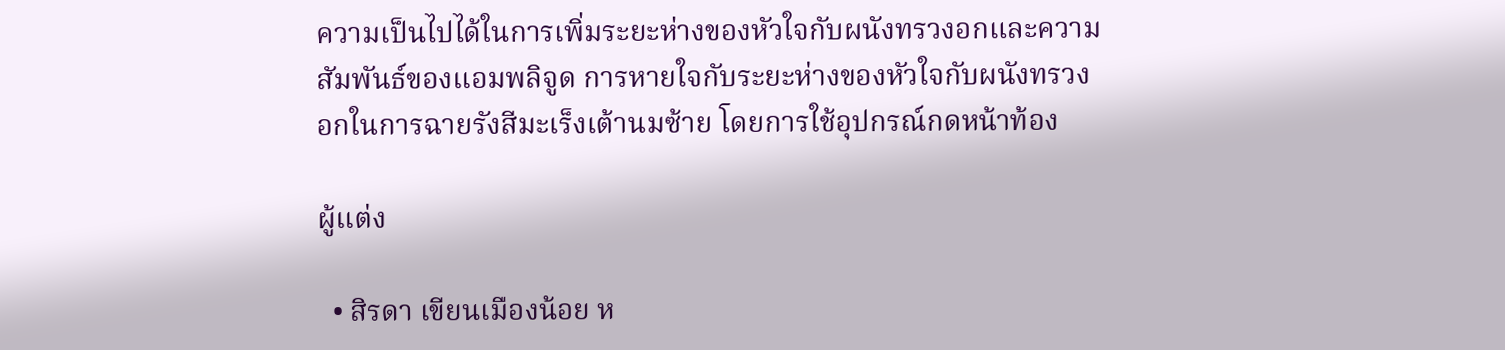ความเป็นไปได้ในการเพิ่มระยะห่างของหัวใจกับผนังทรวงอกและความสัมพันธ์ของแอมพลิจูด การหายใจกับระยะห่างของหัวใจกับผนังทรวงอกในการฉายรังสีมะเร็งเต้านมซ้าย โดยการใช้อุปกรณ์กดหน้าท้อง

ผู้แต่ง

  • สิรดา เขียนเมืองน้อย ห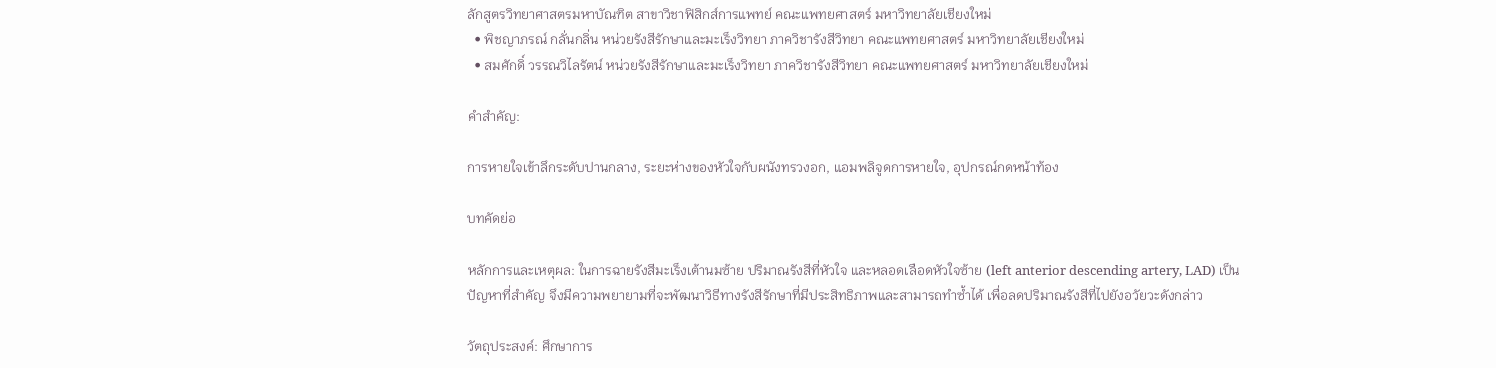ลักสูตรวิทยาศาสตรมหาบัณฑิต สาขาวิชาฟิสิกส์การแพทย์ คณะแพทยศาสตร์ มหาวิทยาลัยเชียงใหม่
  • พิชญาภรณ์ กลั่นกลิ่น หน่วยรังสีรักษาและมะเร็งวิทยา ภาควิชารังสีวิทยา คณะแพทยศาสตร์ มหาวิทยาลัยเชียงใหม่
  • สมศักดิ์ วรรณวิไลรัตน์ หน่วยรังสีรักษาและมะเร็งวิทยา ภาควิชารังสีวิทยา คณะแพทยศาสตร์ มหาวิทยาลัยเชียงใหม่

คำสำคัญ:

การหายใจเข้าลึกระดับปานกลาง, ระยะห่างของหัวใจกับผนังทรวงอก, แอมพลิจูดการหายใจ, อุปกรณ์กดหน้าท้อง

บทคัดย่อ

หลักการและเหตุผล: ในการฉายรังสีมะเร็งเต้านมซ้าย ปริมาณรังสีที่หัวใจ และหลอดเลือดหัวใจซ้าย (left anterior descending artery, LAD) เป็นปัญหาที่สำคัญ จึงมีความพยายามที่จะพัฒนาวิธีทางรังสีรักษาที่มีประสิทธิภาพและสามารถทำซ้ำได้ เพื่อลดปริมาณรังสีที่ไปยังอวัยวะดังกล่าว

วัตถุประสงค์: ศึกษาการ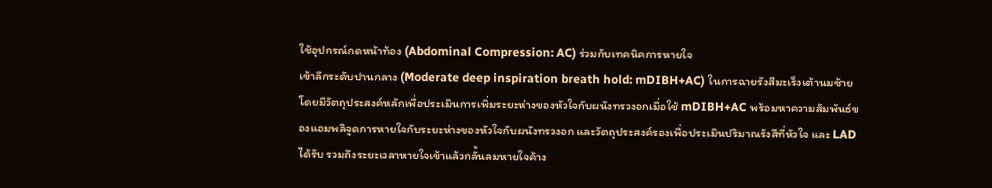ใช้อุปกรณ์กดหน้าท้อง (Abdominal Compression: AC) ร่วมกับเทคนิคการหายใจ
เข้าลึกระดับปานกลาง (Moderate deep inspiration breath hold: mDIBH+AC) ในการฉายรังสีมะเร็งเต้านมซ้าย โดยมีวัตถุประสงค์หลักเพื่อประเมินการเพิ่มระยะห่างของหัวใจกับผนังทรวงอกเมื่อใช้ mDIBH+AC พร้อมหาความสัมพันธ์ของแอมพลิจูดการหายใจกับระยะห่างของหัวใจกับผนังทรวงอก และวัตถุประสงค์รองเพื่อประเมินปริมาณรังสีที่หัวใจ และ LAD ได้รับ รวมถึงระยะเวลาหายใจเข้าแล้วกลั้นลมหายใจค้าง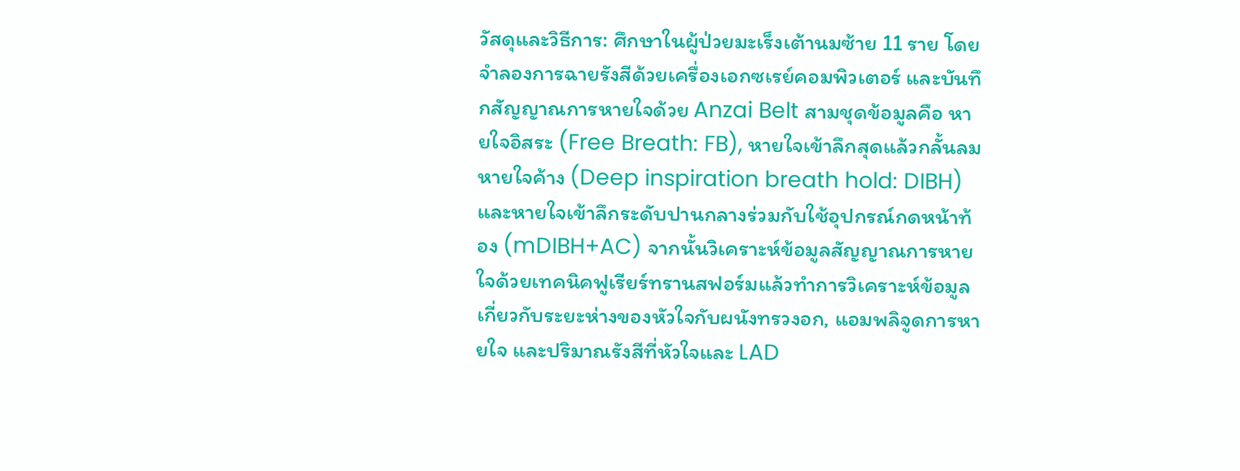วัสดุและวิธีการ: ศึกษาในผู้ป่วยมะเร็งเต้านมซ้าย 11 ราย โดยจำลองการฉายรังสีด้วยเครื่องเอกซเรย์คอมพิวเตอร์ และบันทึกสัญญาณการหายใจด้วย Anzai Belt สามชุดข้อมูลคือ หายใจอิสระ (Free Breath: FB), หายใจเข้าลึกสุดแล้วกลั้นลมหายใจค้าง (Deep inspiration breath hold: DIBH) และหายใจเข้าลึกระดับปานกลางร่วมกับใช้อุปกรณ์กดหน้าท้อง (mDIBH+AC) จากนั้นวิเคราะห์ข้อมูลสัญญาณการหายใจด้วยเทคนิคฟูเรียร์ทรานสฟอร์มแล้วทำการวิเคราะห์ข้อมูลเกี่ยวกับระยะห่างของหัวใจกับผนังทรวงอก, แอมพลิจูดการหายใจ และปริมาณรังสีที่หัวใจและ LAD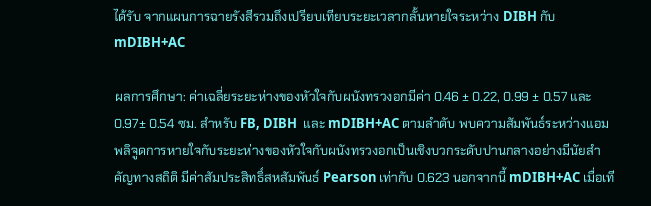ได้รับ จากแผนการฉายรังสีรวมถึงเปรียบเทียบระยะเวลากลั้นหายใจระหว่าง DIBH กับ mDIBH+AC

ผลการศึกษา: ค่าเฉลี่ยระยะห่างของหัวใจกับผนังทรวงอกมีค่า 0.46 ± 0.22, 0.99 ± 0.57 และ 0.97± 0.54 ซม. สำหรับ FB, DIBH  และ mDIBH+AC ตามลำดับ พบความสัมพันธ์ระหว่างแอมพลิจูดการหายใจกับระยะห่างของหัวใจกับผนังทรวงอกเป็นเชิงบวกระดับปานกลางอย่างมีนัยสำคัญทางสถิติ มีค่าสัมประสิทธิ์สหสัมพันธ์ Pearson เท่ากับ 0.623 นอกจากนี้ mDIBH+AC เมื่อเที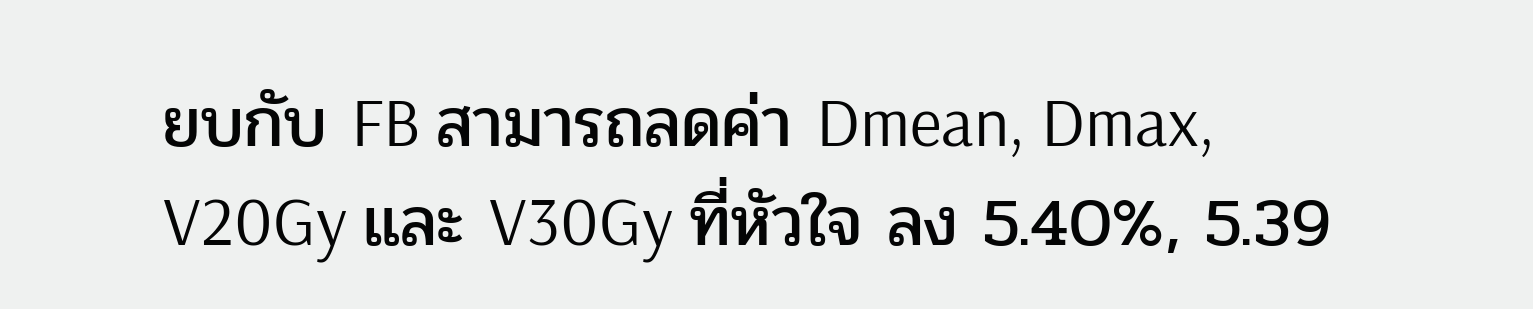ยบกับ FB สามารถลดค่า Dmean, Dmax, V20Gy และ V30Gy ที่หัวใจ ลง 5.40%, 5.39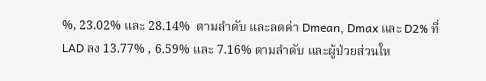%, 23.02% และ 28.14%  ตามลำดับ และลดค่า Dmean, Dmax และ D2% ที่ LAD ลง 13.77% , 6.59% และ 7.16% ตามลำดับ และผู้ป่วยส่วนให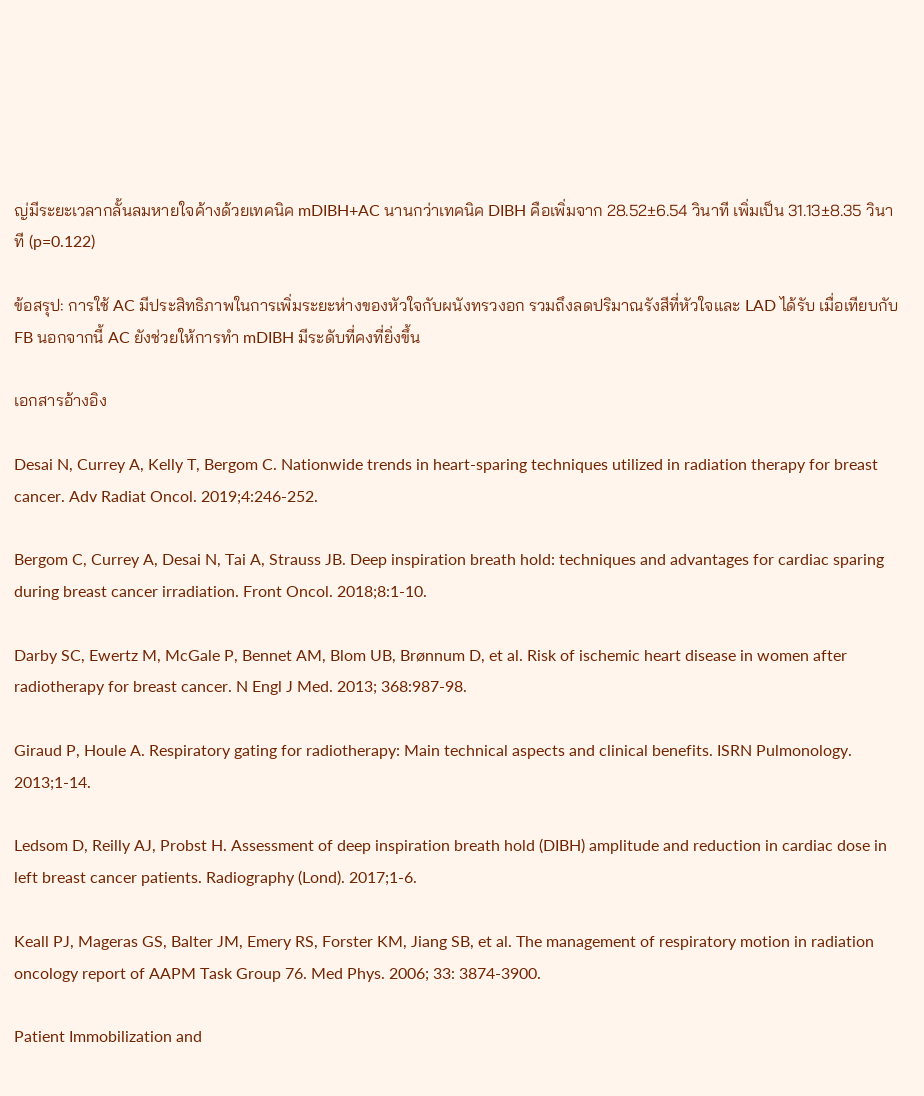ญ่มีระยะเวลากลั้นลมหายใจค้างด้วยเทคนิค mDIBH+AC นานกว่าเทคนิค DIBH คือเพิ่มจาก 28.52±6.54 วินาที เพิ่มเป็น 31.13±8.35 วินาที (p=0.122)

ข้อสรุป: การใช้ AC มีประสิทธิภาพในการเพิ่มระยะห่างของหัวใจกับผนังทรวงอก รวมถึงลดปริมาณรังสีที่หัวใจและ LAD ได้รับ เมื่อเทียบกับ FB นอกจากนี้ AC ยังช่วยให้การทำ mDIBH มีระดับที่คงที่ยิ่งขึ้น

เอกสารอ้างอิง

Desai N, Currey A, Kelly T, Bergom C. Nationwide trends in heart-sparing techniques utilized in radiation therapy for breast cancer. Adv Radiat Oncol. 2019;4:246-252.

Bergom C, Currey A, Desai N, Tai A, Strauss JB. Deep inspiration breath hold: techniques and advantages for cardiac sparing during breast cancer irradiation. Front Oncol. 2018;8:1-10.

Darby SC, Ewertz M, McGale P, Bennet AM, Blom UB, Brønnum D, et al. Risk of ischemic heart disease in women after radiotherapy for breast cancer. N Engl J Med. 2013; 368:987-98.

Giraud P, Houle A. Respiratory gating for radiotherapy: Main technical aspects and clinical benefits. ISRN Pulmonology. 2013;1-14.

Ledsom D, Reilly AJ, Probst H. Assessment of deep inspiration breath hold (DIBH) amplitude and reduction in cardiac dose in left breast cancer patients. Radiography (Lond). 2017;1-6.

Keall PJ, Mageras GS, Balter JM, Emery RS, Forster KM, Jiang SB, et al. The management of respiratory motion in radiation oncology report of AAPM Task Group 76. Med Phys. 2006; 33: 3874-3900.

Patient Immobilization and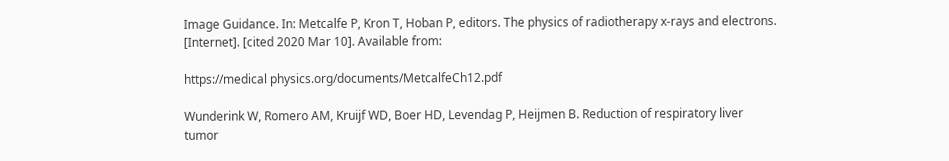Image Guidance. In: Metcalfe P, Kron T, Hoban P, editors. The physics of radiotherapy x-rays and electrons. [Internet]. [cited 2020 Mar 10]. Available from:

https://medical physics.org/documents/MetcalfeCh12.pdf

Wunderink W, Romero AM, Kruijf WD, Boer HD, Levendag P, Heijmen B. Reduction of respiratory liver tumor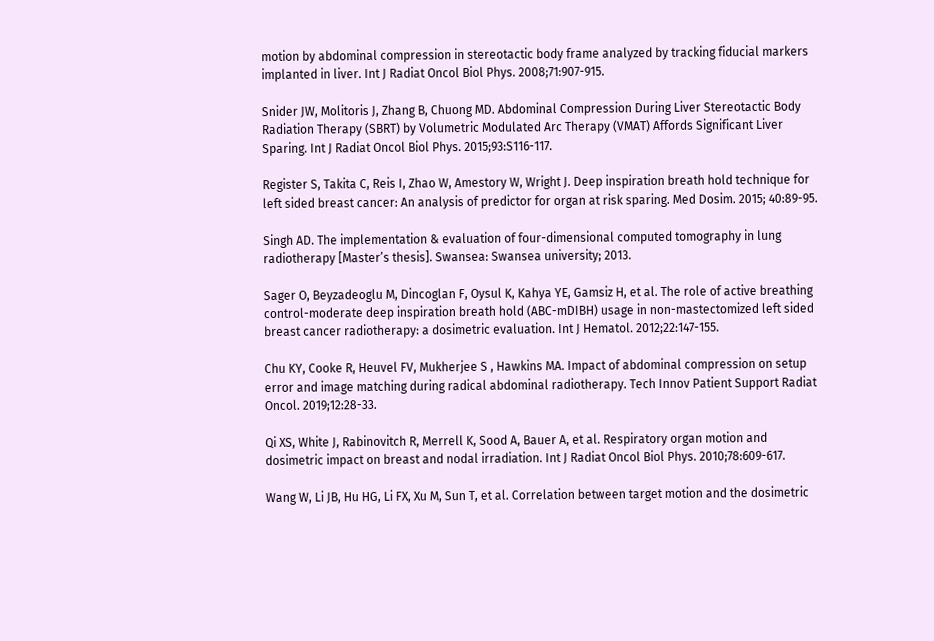motion by abdominal compression in stereotactic body frame analyzed by tracking fiducial markers implanted in liver. Int J Radiat Oncol Biol Phys. 2008;71:907-915.

Snider JW, Molitoris J, Zhang B, Chuong MD. Abdominal Compression During Liver Stereotactic Body Radiation Therapy (SBRT) by Volumetric Modulated Arc Therapy (VMAT) Affords Significant Liver Sparing. Int J Radiat Oncol Biol Phys. 2015;93:S116-117.

Register S, Takita C, Reis I, Zhao W, Amestory W, Wright J. Deep inspiration breath hold technique for left sided breast cancer: An analysis of predictor for organ at risk sparing. Med Dosim. 2015; 40:89-95.

Singh AD. The implementation & evaluation of four-dimensional computed tomography in lung radiotherapy [Master’s thesis]. Swansea: Swansea university; 2013.

Sager O, Beyzadeoglu M, Dincoglan F, Oysul K, Kahya YE, Gamsiz H, et al. The role of active breathing control-moderate deep inspiration breath hold (ABC-mDIBH) usage in non-mastectomized left sided breast cancer radiotherapy: a dosimetric evaluation. Int J Hematol. 2012;22:147-155.

Chu KY, Cooke R, Heuvel FV, Mukherjee S , Hawkins MA. Impact of abdominal compression on setup error and image matching during radical abdominal radiotherapy. Tech Innov Patient Support Radiat Oncol. 2019;12:28-33.

Qi XS, White J, Rabinovitch R, Merrell K, Sood A, Bauer A, et al. Respiratory organ motion and dosimetric impact on breast and nodal irradiation. Int J Radiat Oncol Biol Phys. 2010;78:609-617.

Wang W, Li JB, Hu HG, Li FX, Xu M, Sun T, et al. Correlation between target motion and the dosimetric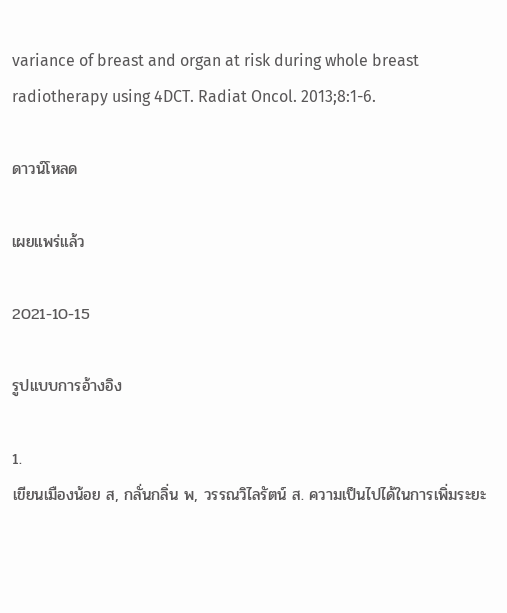variance of breast and organ at risk during whole breast radiotherapy using 4DCT. Radiat Oncol. 2013;8:1-6.

ดาวน์โหลด

เผยแพร่แล้ว

2021-10-15

รูปแบบการอ้างอิง

1.
เขียนเมืองน้อย ส, กลั่นกลิ่น พ, วรรณวิไลรัตน์ ส. ความเป็นไปได้ในการเพิ่มระยะ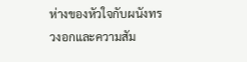ห่างของหัวใจกับผนังทรวงอกและความสัม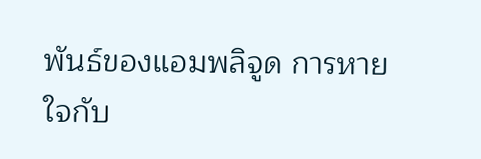พันธ์ของแอมพลิจูด การหายใจกับ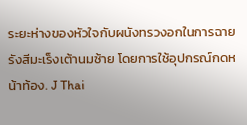ระยะห่างของหัวใจกับผนังทรวงอกในการฉายรังสีมะเร็งเต้านมซ้าย โดยการใช้อุปกรณ์กดหน้าท้อง. J Thai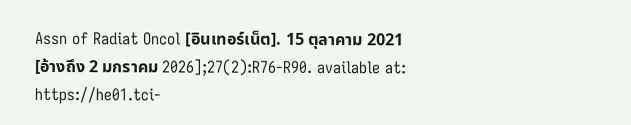Assn of Radiat Oncol [อินเทอร์เน็ต]. 15 ตุลาคาม 2021 [อ้างถึง 2 มกราคม 2026];27(2):R76-R90. available at: https://he01.tci-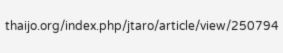thaijo.org/index.php/jtaro/article/view/250794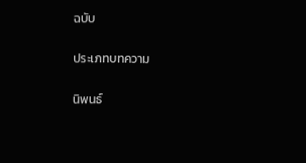ฉบับ

ประเภทบทความ

นิพนธ์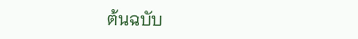ต้นฉบับ